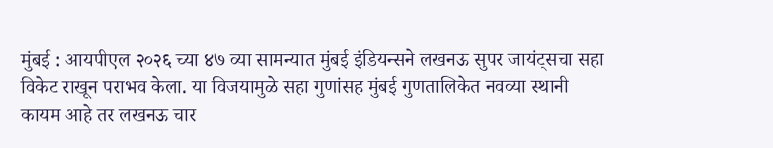मुंबई : आयपीएल २०२६ च्या ४७ व्या सामन्यात मुंबई इंडियन्सने लखनऊ सुपर जायंट्सचा सहा विकेट राखून पराभव केला. या विजयामुळे सहा गुणांसह मुंबई गुणतालिकेत नवव्या स्थानी कायम आहे तर लखनऊ चार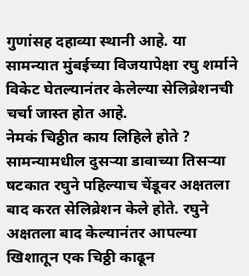गुणांसह दहाव्या स्थानी आहे. या सामन्यात मुंबईच्या विजयापेक्षा रघु शर्माने विकेट घेतल्यानंतर केलेल्या सेलिब्रेशनची चर्चा जास्त होत आहे.
नेमकं चिठ्ठीत काय लिहिले होते ?
सामन्यामधील दुसऱ्या डावाच्या तिसऱ्या षटकात रघुने पहिल्याच चेंडूवर अक्षतला बाद करत सेलिब्रेशन केले होते. रघुने अक्षतला बाद केल्यानंतर आपल्या खिशातून एक चिठ्ठी काढून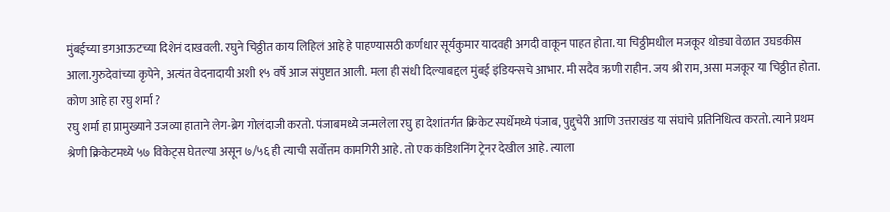मुंबईच्या डगआऊटच्या दिशेनं दाखवली. रघुने चिठ्ठीत काय लिहिलं आहे हे पाहण्यासठी कर्णधार सूर्यकुमार यादवही अगदी वाकून पाहत होता. या चिठ्ठीमधील मजकूर थोड्या वेळात उघडकीस आला.गुरुदेवांच्या कृपेने, अत्यंत वेदनादायी अशी १५ वर्षे आज संपुष्टात आली. मला ही संधी दिल्याबद्दल मुंबई इंडियन्सचे आभार. मी सदैव ऋणी राहीन. जय श्री राम, असा मजकूर या चिठ्ठीत होता.
कोण आहे हा रघु शर्मा ?
रघु शर्मा हा प्रामुख्याने उजव्या हाताने लेग-ब्रेग गोलंदाजी करतो. पंजाबमध्ये जन्मलेला रघु हा देशांतर्गत क्रिकेट स्पर्धेमध्ये पंजाब, पुद्दुचेरी आणि उत्तराखंड या संघांचे प्रतिनिधित्व करतो. त्याने प्रथम श्रेणी क्रिकेटमध्ये ५७ विकेट्स घेतल्या असून ७/५६ ही त्याची सर्वोत्तम कामगिरी आहे. तो एक कंडिशनिंग ट्रेनर देखील आहे. त्याला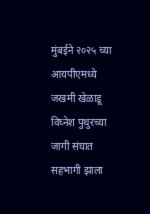मुंबईने २०२५ च्या आयपीएमध्ये जखमी खेळाडू विघ्नेश पुथुरच्या जागी संघात सहभागी झाला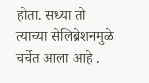होता. सध्या तो त्याच्या सेलिब्रेशनमुळे चर्चेत आला आहे .